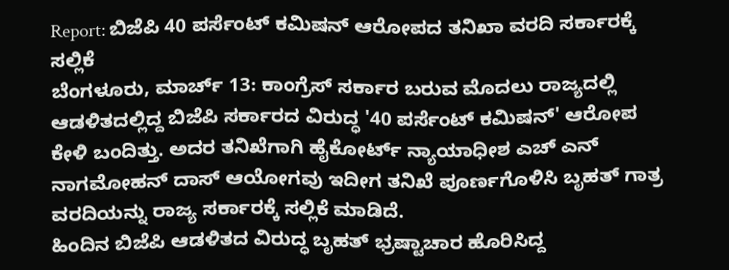Report: ಬಿಜೆಪಿ 40 ಪರ್ಸೆಂಟ್ ಕಮಿಷನ್ ಆರೋಪದ ತನಿಖಾ ವರದಿ ಸರ್ಕಾರಕ್ಕೆ ಸಲ್ಲಿಕೆ
ಬೆಂಗಳೂರು, ಮಾರ್ಚ್ 13: ಕಾಂಗ್ರೆಸ್ ಸರ್ಕಾರ ಬರುವ ಮೊದಲು ರಾಜ್ಯದಲ್ಲಿ ಆಡಳಿತದಲ್ಲಿದ್ದ ಬಿಜೆಪಿ ಸರ್ಕಾರದ ವಿರುದ್ಧ '40 ಪರ್ಸೆಂಟ್ ಕಮಿಷನ್' ಆರೋಪ ಕೇಳಿ ಬಂದಿತ್ತು. ಅದರ ತನಿಖೆಗಾಗಿ ಹೈಕೋರ್ಟ್ ನ್ಯಾಯಾಧೀಶ ಎಚ್ ಎನ್ ನಾಗಮೋಹನ್ ದಾಸ್ ಆಯೋಗವು ಇದೀಗ ತನಿಖೆ ಪೂರ್ಣಗೊಳಿಸಿ ಬೃಹತ್ ಗಾತ್ರ ವರದಿಯನ್ನು ರಾಜ್ಯ ಸರ್ಕಾರಕ್ಕೆ ಸಲ್ಲಿಕೆ ಮಾಡಿದೆ.
ಹಿಂದಿನ ಬಿಜೆಪಿ ಆಡಳಿತದ ವಿರುದ್ಧ ಬೃಹತ್ ಭ್ರಷ್ಟಾಚಾರ ಹೊರಿಸಿದ್ದ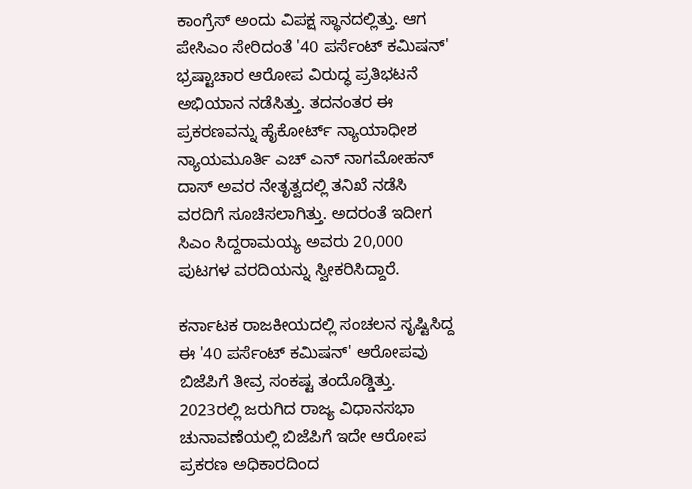ಕಾಂಗ್ರೆಸ್ ಅಂದು ವಿಪಕ್ಷ ಸ್ಥಾನದಲ್ಲಿತ್ತು. ಆಗ ಪೇಸಿಎಂ ಸೇರಿದಂತೆ '40 ಪರ್ಸೆಂಟ್ ಕಮಿಷನ್' ಭ್ರಷ್ಟಾಚಾರ ಆರೋಪ ವಿರುದ್ಧ ಪ್ರತಿಭಟನೆ ಅಭಿಯಾನ ನಡೆಸಿತ್ತು. ತದನಂತರ ಈ ಪ್ರಕರಣವನ್ನು ಹೈಕೋರ್ಟ್ ನ್ಯಾಯಾಧೀಶ ನ್ಯಾಯಮೂರ್ತಿ ಎಚ್ ಎನ್ ನಾಗಮೋಹನ್ ದಾಸ್ ಅವರ ನೇತೃತ್ವದಲ್ಲಿ ತನಿಖೆ ನಡೆಸಿ ವರದಿಗೆ ಸೂಚಿಸಲಾಗಿತ್ತು. ಅದರಂತೆ ಇದೀಗ ಸಿಎಂ ಸಿದ್ದರಾಮಯ್ಯ ಅವರು 20,000 ಪುಟಗಳ ವರದಿಯನ್ನು ಸ್ವೀಕರಿಸಿದ್ದಾರೆ.

ಕರ್ನಾಟಕ ರಾಜಕೀಯದಲ್ಲಿ ಸಂಚಲನ ಸೃಷ್ಟಿಸಿದ್ದ ಈ '40 ಪರ್ಸೆಂಟ್ ಕಮಿಷನ್' ಆರೋಪವು ಬಿಜೆಪಿಗೆ ತೀವ್ರ ಸಂಕಷ್ಟ ತಂದೊಡ್ಡಿತ್ತು. 2023ರಲ್ಲಿ ಜರುಗಿದ ರಾಜ್ಯ ವಿಧಾನಸಭಾ ಚುನಾವಣೆಯಲ್ಲಿ ಬಿಜೆಪಿಗೆ ಇದೇ ಆರೋಪ ಪ್ರಕರಣ ಅಧಿಕಾರದಿಂದ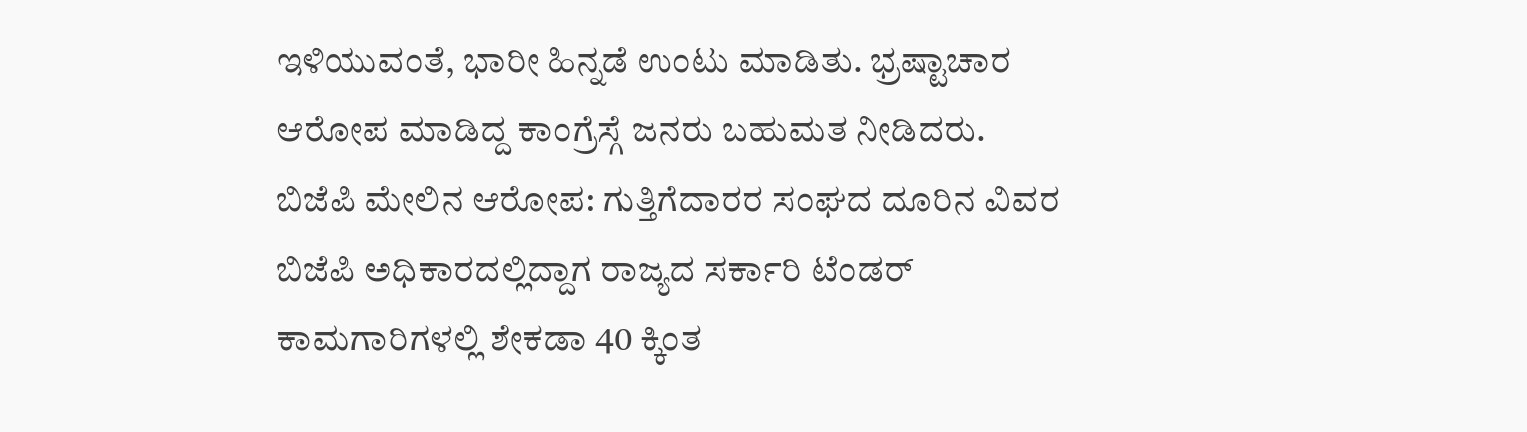ಇಳಿಯುವಂತೆ, ಭಾರೀ ಹಿನ್ನಡೆ ಉಂಟು ಮಾಡಿತು. ಭ್ರಷ್ಟಾಚಾರ ಆರೋಪ ಮಾಡಿದ್ದ ಕಾಂಗ್ರೆಸ್ಗೆ ಜನರು ಬಹುಮತ ನೀಡಿದರು.
ಬಿಜೆಪಿ ಮೇಲಿನ ಆರೋಪ: ಗುತ್ತಿಗೆದಾರರ ಸಂಘದ ದೂರಿನ ವಿವರ
ಬಿಜೆಪಿ ಅಧಿಕಾರದಲ್ಲಿದ್ದಾಗ ರಾಜ್ಯದ ಸರ್ಕಾರಿ ಟೆಂಡರ್ ಕಾಮಗಾರಿಗಳಲ್ಲಿ ಶೇಕಡಾ 40 ಕ್ಕಿಂತ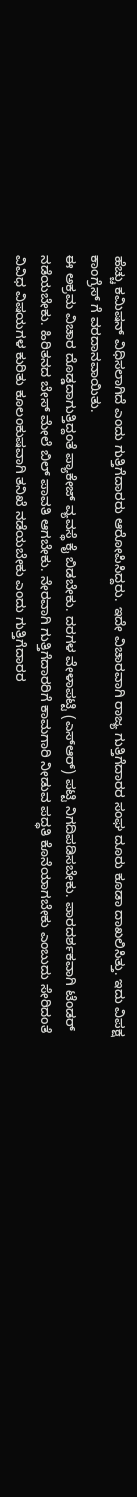ಹೆಚ್ಚು ಕಮಿಷನ್ ವಿಧಿಸಲಾಗಿದೆ ಎಂದು ಗುತ್ತಿಗೆದಾರರು ಆರೋಪಿಸಿದ್ದರು. ಇದೇ ವಿಚಾರವಾಗಿ ರಾಜ್ಯ ಗುತ್ತಿಗೆದಾರರ ಸಂಘ ದೂರು ಕೂಡಾ ದಾಖಲಿಸಿತ್ತು. ಇದು ವಿಪಕ್ಷ ಕಾಂಗ್ರೆಸ್ ಗೆ ವರದಾನವಾಯಿತು.
ಈ ಅಕ್ರಮ ವಿಚಾರ ದೊಡ್ಡದಾಗುತ್ತಿದ್ದಂತೆ ಪ್ಯಾಕೇಜ್ ವ್ಯವಸ್ಥೆ ಕೈ ಬಿಡಬೇಕು. ದರಗಳ ವೇಳಾಪಟ್ಟಿ (ಎಸ್ಆರ್) ಪಟ್ಟಿ ನಿಗದಿಪಡಿಸಬೇಕು. ಪಾರದರ್ಶಕವಾಗಿ ಟೆಂಡರ್ ನಡೆಯಬೇಕು. ಹಿರಿತನದ ಬೇಸ್ ಮೇಲೆ ಬಿಲ್ ಪಾವತಿ ಆಗಬೇಕು. ನೇರವಾಗಿ ಗುತ್ತಿಗೆದಾರರಿಗೆ ಕಾಮಗಾರಿ ನೀಡುವ ಪದ್ಧತಿ ಕೊನೆಯಾಗಬೇಕು ಎಂಬುದು ಸೇರಿದಂತೆ ವಿವಿಧ ವಿಷಯಗಳ ಕುರಿತು ಕೂಲಂಕುಷವಾಗಿ ತನಿಖೆ ನಡೆಯಬೇಕು ಎಂದು ಗುತ್ತಿಗೆದಾರರ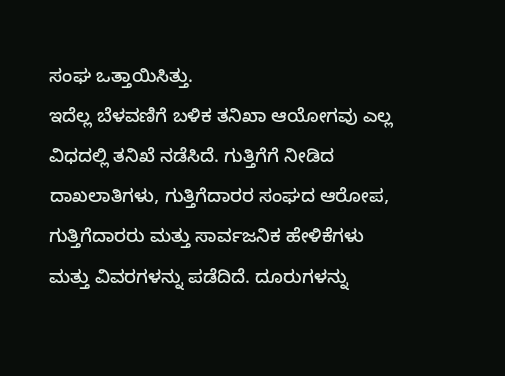ಸಂಘ ಒತ್ತಾಯಿಸಿತ್ತು.
ಇದೆಲ್ಲ ಬೆಳವಣಿಗೆ ಬಳಿಕ ತನಿಖಾ ಆಯೋಗವು ಎಲ್ಲ ವಿಧದಲ್ಲಿ ತನಿಖೆ ನಡೆಸಿದೆ. ಗುತ್ತಿಗೆಗೆ ನೀಡಿದ ದಾಖಲಾತಿಗಳು, ಗುತ್ತಿಗೆದಾರರ ಸಂಘದ ಆರೋಪ, ಗುತ್ತಿಗೆದಾರರು ಮತ್ತು ಸಾರ್ವಜನಿಕ ಹೇಳಿಕೆಗಳು ಮತ್ತು ವಿವರಗಳನ್ನು ಪಡೆದಿದೆ. ದೂರುಗಳನ್ನು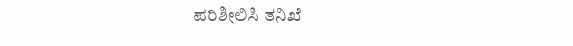ಪರಿಶೀಲಿಸಿ ತನಿಖೆ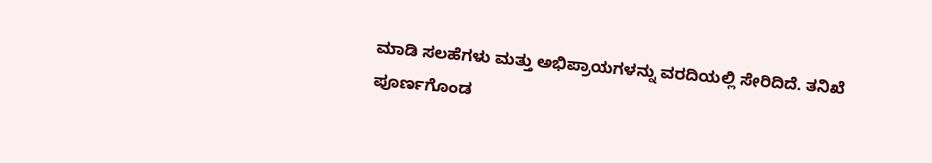ಮಾಡಿ ಸಲಹೆಗಳು ಮತ್ತು ಅಭಿಪ್ರಾಯಗಳನ್ನು ವರದಿಯಲ್ಲಿ ಸೇರಿದಿದೆ. ತನಿಖೆ ಪೂರ್ಣಗೊಂಡ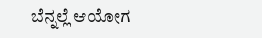ಬೆನ್ನಲ್ಲೆ ಆಯೋಗ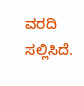ವರದಿ ಸಲ್ಲಿಸಿದೆ.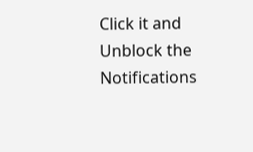Click it and Unblock the Notifications